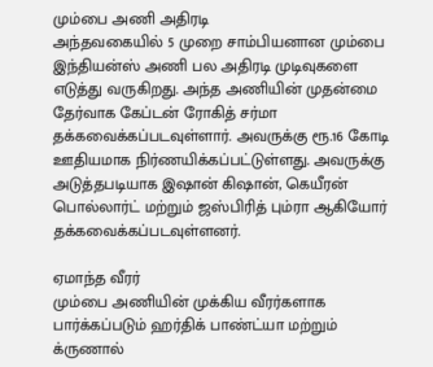மும்பை அணி அதிரடி
அந்தவகையில் 5 முறை சாம்பியனான மும்பை இந்தியன்ஸ் அணி பல அதிரடி முடிவுகளை எடுத்து வருகிறது. அந்த அணியின் முதன்மை தேர்வாக கேப்டன் ரோகித் சர்மா தக்கவைக்கப்படவுள்ளார். அவருக்கு ரூ.16 கோடி ஊதியமாக நிர்ணயிக்கப்பட்டுள்ளது. அவருக்கு அடுத்தபடியாக இஷான் கிஷான், கெயீரன் பொல்லார்ட் மற்றும் ஜஸ்பிரித் பும்ரா ஆகியோர் தக்கவைக்கப்படவுள்ளனர்.

ஏமாந்த வீரர்
மும்பை அணியின் முக்கிய வீரர்களாக பார்க்கப்படும் ஹர்திக் பாண்ட்யா மற்றும் க்ருணால்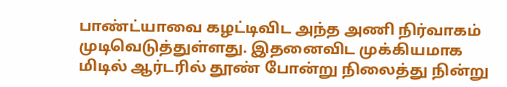பாண்ட்யாவை கழட்டிவிட அந்த அணி நிர்வாகம் முடிவெடுத்துள்ளது. இதனைவிட முக்கியமாக
மிடில் ஆர்டரில் தூண் போன்று நிலைத்து நின்று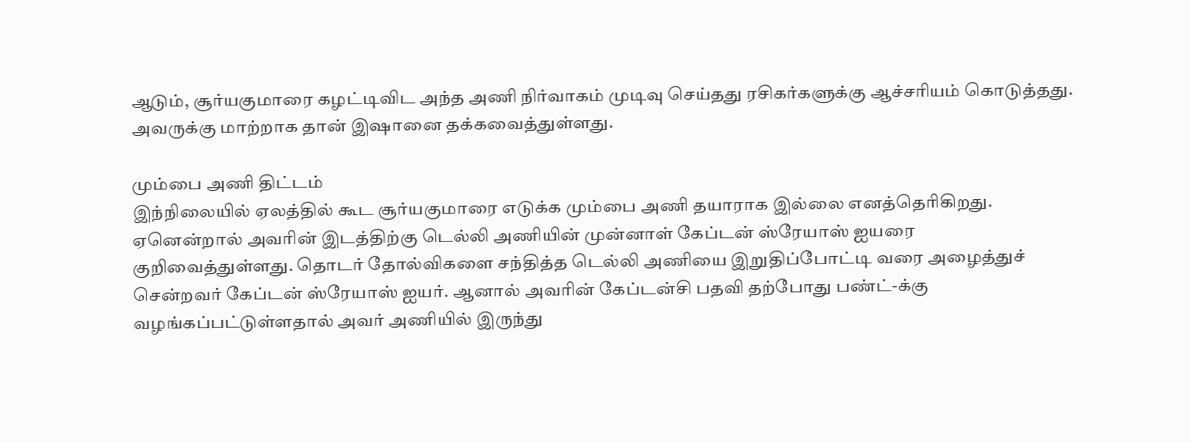ஆடும், சூர்யகுமாரை கழட்டிவிட அந்த அணி நிர்வாகம் முடிவு செய்தது ரசிகர்களுக்கு ஆச்சரியம் கொடுத்தது. அவருக்கு மாற்றாக தான் இஷானை தக்கவைத்துள்ளது.

மும்பை அணி திட்டம்
இந்நிலையில் ஏலத்தில் கூட சூர்யகுமாரை எடுக்க மும்பை அணி தயாராக இல்லை எனத்தெரிகிறது. ஏனென்றால் அவரின் இடத்திற்கு டெல்லி அணியின் முன்னாள் கேப்டன் ஸ்ரேயாஸ் ஐயரை குறிவைத்துள்ளது. தொடர் தோல்விகளை சந்தித்த டெல்லி அணியை இறுதிப்போட்டி வரை அழைத்துச் சென்றவர் கேப்டன் ஸ்ரேயாஸ் ஐயர். ஆனால் அவரின் கேப்டன்சி பதவி தற்போது பண்ட்-க்கு வழங்கப்பட்டுள்ளதால் அவர் அணியில் இருந்து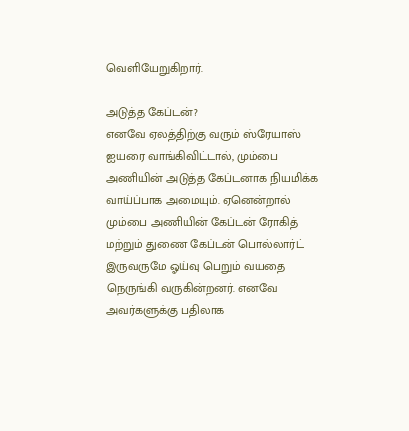வெளியேறுகிறார்.

அடுத்த கேப்டன்?
எனவே ஏலத்திற்கு வரும் ஸ்ரேயாஸ் ஐயரை வாங்கிவிட்டால், மும்பை அணியின் அடுத்த கேப்டனாக நியமிக்க வாய்ப்பாக அமையும். ஏனென்றால் மும்பை அணியின் கேப்டன் ரோகித் மற்றும் துணை கேப்டன் பொல்லார்ட் இருவருமே ஓய்வு பெறும் வயதை நெருங்கி வருகின்றனர். எனவே அவர்களுக்கு பதிலாக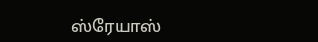ஸ்ரேயாஸ்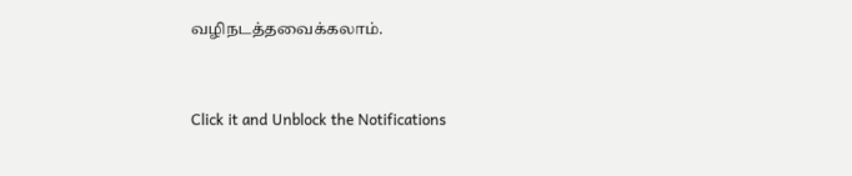வழிநடத்தவைக்கலாம்.


Click it and Unblock the Notifications